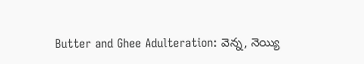Butter and Ghee Adulteration: వెన్న, నెయ్యి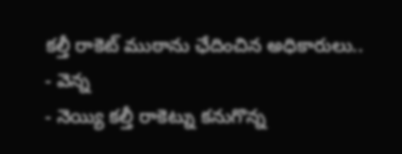కల్తీ రాకెట్ ముఠాను ఛేదించిన అధికారులు..
- వెన్న
- నెయ్యి కల్తీ రాకెట్ను కనుగొన్న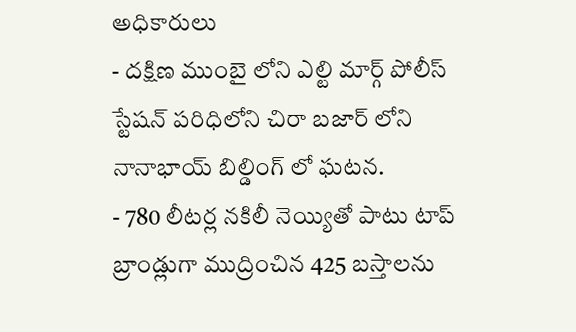అధికారులు
- దక్షిణ ముంబై లోని ఎల్టి మార్గ్ పోలీస్ స్టేషన్ పరిధిలోని చిరా బజార్ లోని నానాభాయ్ బిల్డింగ్ లో ఘటన.
- 780 లీటర్ల నకిలీ నెయ్యితో పాటు టాప్ బ్రాండ్లుగా ముద్రించిన 425 బస్తాలను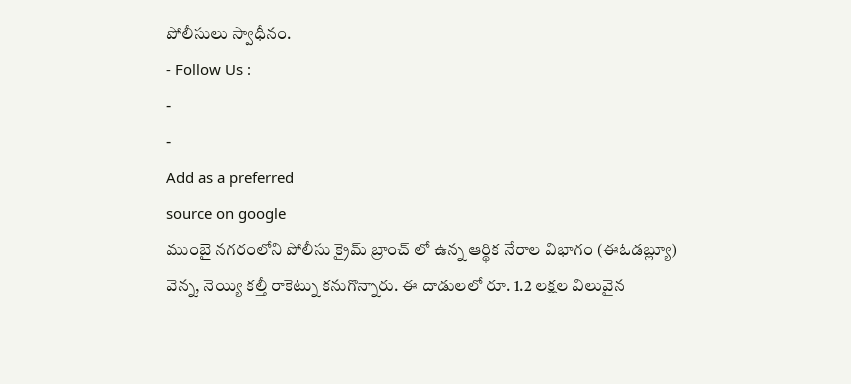పోలీసులు స్వాధీనం.
- Follow Us :
-
-
Add as a preferred
source on google
ముంబై నగరంలోని పోలీసు క్రైమ్ బ్రాంచ్ లో ఉన్న ఆర్థిక నేరాల విభాగం (ఈఓడబ్ల్యూ) వెన్న, నెయ్యి కల్తీ రాకెట్ను కనుగొన్నారు. ఈ దాడులలో రూ. 1.2 లక్షల విలువైన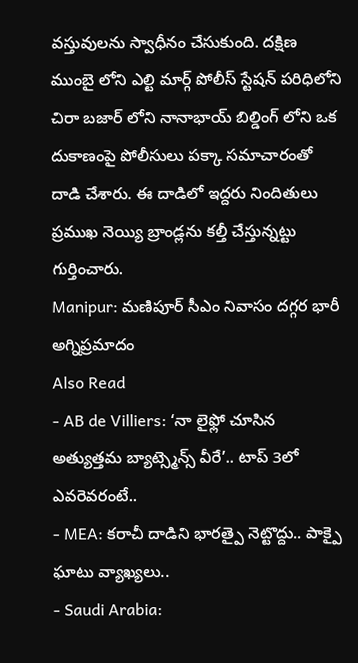వస్తువులను స్వాధీనం చేసుకుంది. దక్షిణ ముంబై లోని ఎల్టి మార్గ్ పోలీస్ స్టేషన్ పరిధిలోని చిరా బజార్ లోని నానాభాయ్ బిల్డింగ్ లోని ఒక దుకాణంపై పోలీసులు పక్కా సమాచారంతో దాడి చేశారు. ఈ దాడిలో ఇద్దరు నిందితులు ప్రముఖ నెయ్యి బ్రాండ్లను కల్తీ చేస్తున్నట్టు గుర్తించారు.
Manipur: మణిపూర్ సీఎం నివాసం దగ్గర భారీ అగ్నిప్రమాదం
Also Read
- AB de Villiers: ‘నా లైఫ్లో చూసిన అత్యుత్తమ బ్యాట్స్మెన్స్ వీరే’.. టాప్ 3లో ఎవరెవరంటే..
- MEA: కరాచీ దాడిని భారత్పై నెట్టొద్దు.. పాక్పై ఘాటు వ్యాఖ్యలు..
- Saudi Arabia: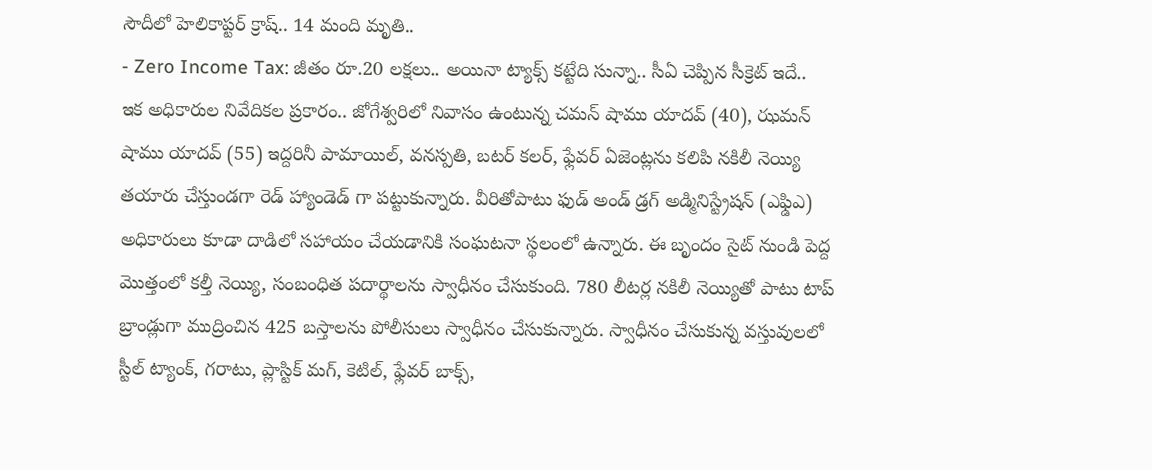సౌదీలో హెలికాప్టర్ క్రాష్.. 14 మంది మృతి..
- Zero Income Tax: జీతం రూ.20 లక్షలు.. అయినా ట్యాక్స్ కట్టేది సున్నా.. సీఏ చెప్పిన సీక్రెట్ ఇదే..
ఇక అధికారుల నివేదికల ప్రకారం.. జోగేశ్వరిలో నివాసం ఉంటున్న చమన్ షాము యాదవ్ (40), ఝమన్ షాము యాదవ్ (55) ఇద్దరినీ పామాయిల్, వనస్పతి, బటర్ కలర్, ఫ్లేవర్ ఏజెంట్లను కలిపి నకిలీ నెయ్యి తయారు చేస్తుండగా రెడ్ హ్యాండెడ్ గా పట్టుకున్నారు. వీరితోపాటు ఫుడ్ అండ్ డ్రగ్ అడ్మినిస్ట్రేషన్ (ఎఫ్డిఎ) అధికారులు కూడా దాడిలో సహాయం చేయడానికి సంఘటనా స్థలంలో ఉన్నారు. ఈ బృందం సైట్ నుండి పెద్ద మొత్తంలో కల్తీ నెయ్యి, సంబంధిత పదార్థాలను స్వాధీనం చేసుకుంది. 780 లీటర్ల నకిలీ నెయ్యితో పాటు టాప్ బ్రాండ్లుగా ముద్రించిన 425 బస్తాలను పోలీసులు స్వాధీనం చేసుకున్నారు. స్వాధీనం చేసుకున్న వస్తువులలో స్టీల్ ట్యాంక్, గరాటు, ప్లాస్టిక్ మగ్, కెటిల్, ఫ్లేవర్ బాక్స్,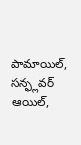పామాయిల్, సన్ఫ్లవర్ ఆయిల్,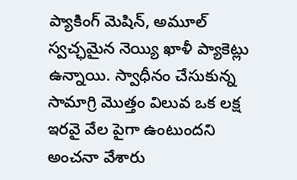ప్యాకింగ్ మెషిన్, అమూల్ స్వచ్ఛమైన నెయ్యి ఖాళీ ప్యాకెట్లు ఉన్నాయి. స్వాధీనం చేసుకున్న సామాగ్రి మొత్తం విలువ ఒక లక్ష ఇరవై వేల పైగా ఉంటుందని అంచనా వేశారు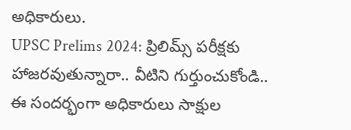అధికారులు.
UPSC Prelims 2024: ప్రిలిమ్స్ పరీక్షకు హాజరవుతున్నారా.. వీటిని గుర్తుంచుకోండి..
ఈ సందర్భంగా అధికారులు సాక్షుల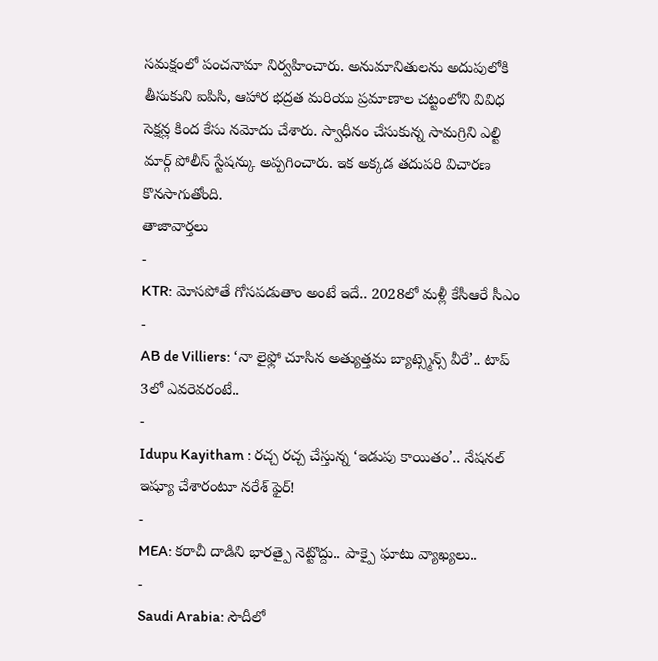సమక్షంలో పంచనామా నిర్వహించారు. అనుమానితులను అదుపులోకి తీసుకుని ఐపిసి, ఆహార భద్రత మరియు ప్రమాణాల చట్టంలోని వివిధ సెక్షన్ల కింద కేసు నమోదు చేశారు. స్వాధీనం చేసుకున్న సామగ్రిని ఎల్టి మార్గ్ పోలీస్ స్టేషన్కు అప్పగించారు. ఇక అక్కడ తదుపరి విచారణ కొనసాగుతోంది.
తాజావార్తలు
-
KTR: మోసపోతే గోసపడుతాం అంటే ఇదే.. 2028లో మళ్లీ కేసీఆరే సీఎం
-
AB de Villiers: ‘నా లైఫ్లో చూసిన అత్యుత్తమ బ్యాట్స్మెన్స్ వీరే’.. టాప్ 3లో ఎవరెవరంటే..
-
Idupu Kayitham : రచ్చ రచ్చ చేస్తున్న ‘ఇడుపు కాయితం’.. నేషనల్ ఇష్యూ చేశారంటూ నరేశ్ ఫైర్!
-
MEA: కరాచీ దాడిని భారత్పై నెట్టొద్దు.. పాక్పై ఘాటు వ్యాఖ్యలు..
-
Saudi Arabia: సౌదీలో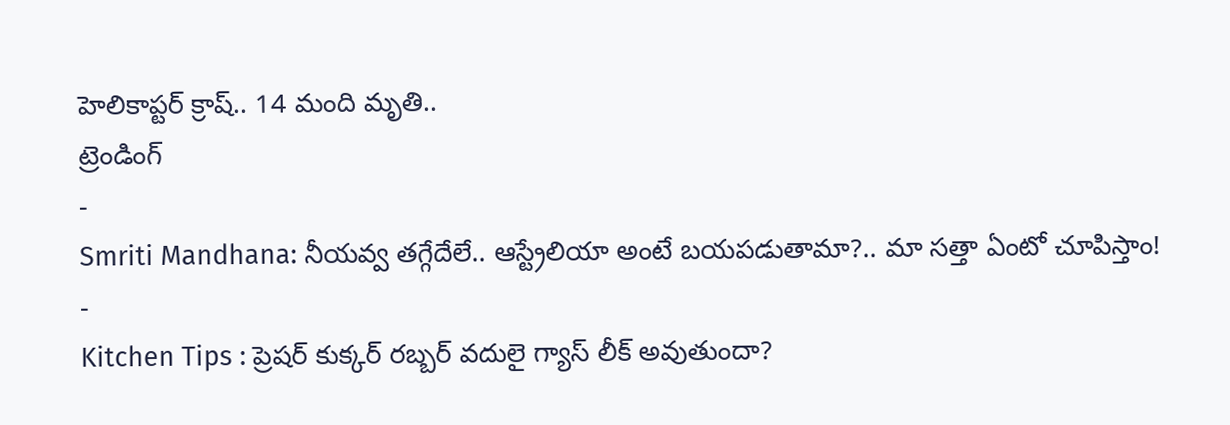హెలికాప్టర్ క్రాష్.. 14 మంది మృతి..
ట్రెండింగ్
-
Smriti Mandhana: నీయవ్వ తగ్గేదేలే.. ఆస్ట్రేలియా అంటే బయపడుతామా?.. మా సత్తా ఏంటో చూపిస్తాం!
-
Kitchen Tips : ప్రెషర్ కుక్కర్ రబ్బర్ వదులై గ్యాస్ లీక్ అవుతుందా?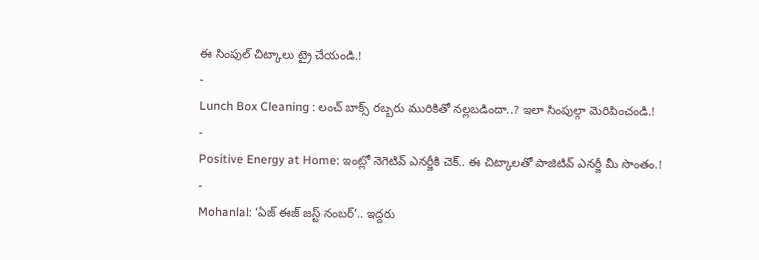ఈ సింపుల్ చిట్కాలు ట్రై చేయండి.!
-
Lunch Box Cleaning : లంచ్ బాక్స్ రబ్బరు మురికితో నల్లబడిందా..? ఇలా సింపుల్గా మెరిపించండి.!
-
Positive Energy at Home: ఇంట్లో నెగెటివ్ ఎనర్జీకి చెక్.. ఈ చిట్కాలతో పాజిటివ్ ఎనర్జీ మీ సొంతం.!
-
Mohanlal: ‘ఏజ్ ఈజ్ జస్ట్ నంబర్’.. ఇద్దరు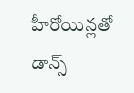హీరోయిన్లతో డాన్స్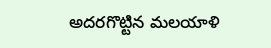అదరగొట్టిన మలయాళి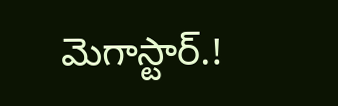మెగాస్టార్.!